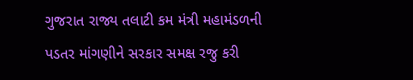ગુજરાત રાજ્ય તલાટી કમ મંત્રી મહામંડળની પડતર માંગણીને સરકાર સમક્ષ રજુ કરી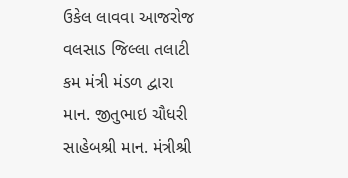ઉકેલ લાવવા આજરોજ વલસાડ જિલ્લા તલાટી કમ મંત્રી મંડળ દ્વારા માન. જીતુભાઇ ચૌધરી સાહેબશ્રી માન. મંત્રીશ્રી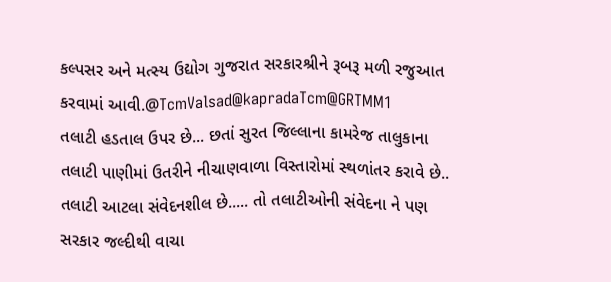કલ્પસર અને મત્સ્ય ઉદ્યોગ ગુજરાત સરકારશ્રીને રૂબરૂ મળી રજુઆત કરવામાં આવી.@TcmValsad@kapradaTcm@GRTMM1
તલાટી હડતાલ ઉપર છે... છતાં સુરત જિલ્લાના કામરેજ તાલુકાના તલાટી પાણીમાં ઉતરીને નીચાણવાળા વિસ્તારોમાં સ્થળાંતર કરાવે છે.. તલાટી આટલા સંવેદનશીલ છે..... તો તલાટીઓની સંવેદના ને પણ સરકાર જલ્દીથી વાચા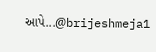આપે...@brijeshmeja1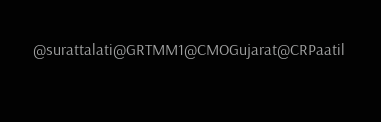@surattalati@GRTMM1@CMOGujarat@CRPaatil